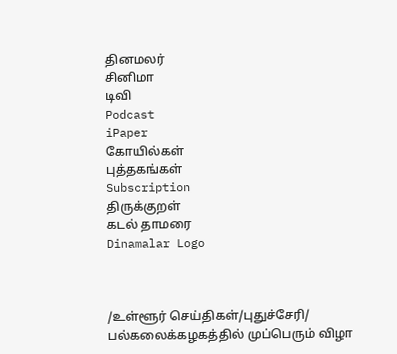தினமலர்
சினிமா
டிவி
Podcast
iPaper
கோயில்கள்
புத்தகங்கள்
Subscription
திருக்குறள்
கடல் தாமரை
Dinamalar Logo



/உள்ளூர் செய்திகள்/புதுச்சேரி/ பல்கலைக்கழகத்தில் முப்பெரும் விழா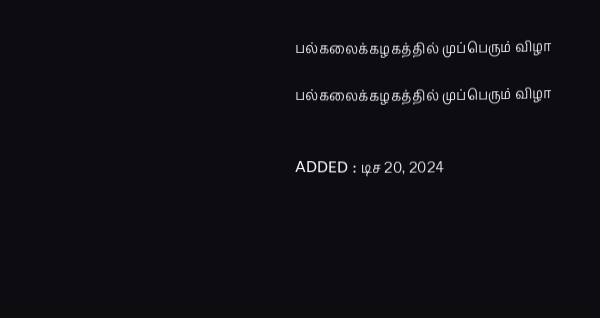பல்கலைக்கழகத்தில் முப்பெரும் விழா

பல்கலைக்கழகத்தில் முப்பெரும் விழா


ADDED : டிச 20, 2024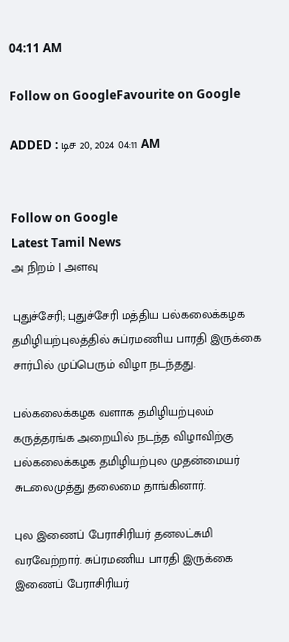04:11 AM

Follow on GoogleFavourite on Google

ADDED : டிச 20, 2024 04:11 AM


Follow on Google
Latest Tamil News
அ நிறம் | அளவு

புதுச்சேரி; புதுச்சேரி மத்திய பல்கலைக்கழக தமிழியற்புலத்தில் சுப்ரமணிய பாரதி இருக்கை சார்பில் முப்பெரும் விழா நடந்தது.

பல்கலைக்கழக வளாக தமிழியற்புலம் கருத்தரங்க அறையில் நடந்த விழாவிற்கு பல்கலைக்கழக தமிழியற்புல முதன்மையர் சுடலைமுத்து தலைமை தாங்கினார்.

புல இணைப் பேராசிரியர் தனலட்சுமி வரவேற்றார். சுப்ரமணிய பாரதி இருக்கை இணைப் பேராசிரியர்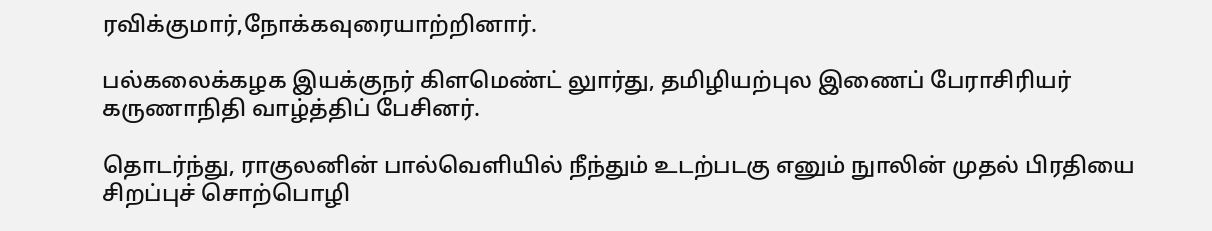ரவிக்குமார்,நோக்கவுரையாற்றினார்.

பல்கலைக்கழக இயக்குநர் கிளமெண்ட் லுார்து, தமிழியற்புல இணைப் பேராசிரியர் கருணாநிதி வாழ்த்திப் பேசினர்.

தொடர்ந்து, ராகுலனின் பால்வெளியில் நீந்தும் உடற்படகு எனும் நுாலின் முதல் பிரதியை சிறப்புச் சொற்பொழி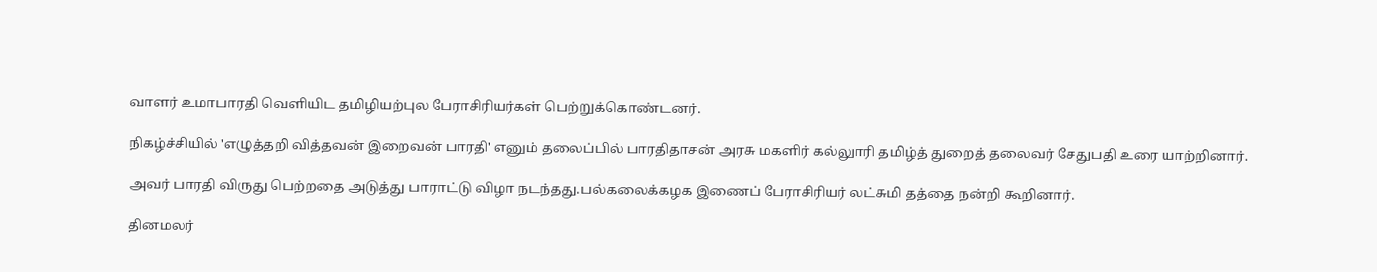வாளர் உமாபாரதி வெளியிட தமிழியற்புல பேராசிரியர்கள் பெற்றுக்கொண்டனர்.

நிகழ்ச்சியில் 'எழுத்தறி வித்தவன் இறைவன் பாரதி' எனும் தலைப்பில் பாரதிதாசன் அரசு மகளிர் கல்லுாரி தமிழ்த் துறைத் தலைவர் சேதுபதி உரை யாற்றினார்.

அவர் பாரதி விருது பெற்றதை அடுத்து பாராட்டு விழா நடந்தது.பல்கலைக்கழக இணைப் பேராசிரியர் லட்சுமி தத்தை நன்றி கூறினார்.

தினமலர்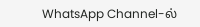WhatsApp Channel-ல்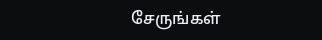சேருங்கள்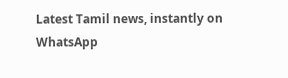Latest Tamil news, instantly on WhatsApp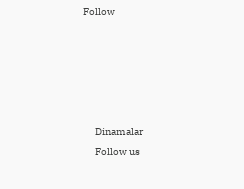Follow





      Dinamalar
      Follow us